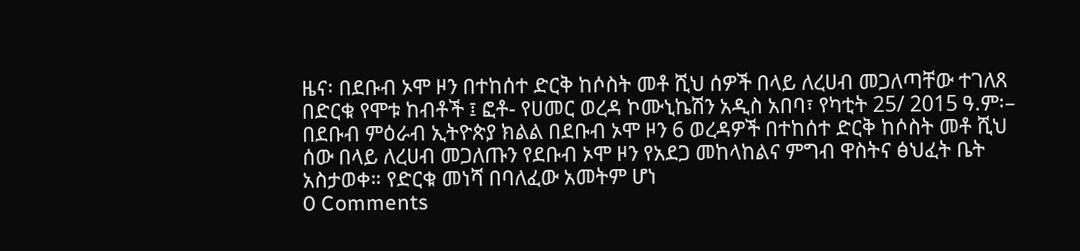ዜና፡ በደቡብ ኦሞ ዞን በተከሰተ ድርቅ ከሶስት መቶ ሺህ ሰዎች በላይ ለረሀብ መጋለጣቸው ተገለጸ
በድርቁ የሞቱ ከብቶች ፤ ፎቶ- የሀመር ወረዳ ኮሙኒኬሽን አዲስ አበባ፣ የካቲት 25/ 2015 ዓ.ም፡– በደቡብ ምዕራብ ኢትዮጵያ ክልል በደቡብ ኦሞ ዞን 6 ወረዳዎች በተከሰተ ድርቅ ከሶስት መቶ ሺህ ሰው በላይ ለረሀብ መጋለጡን የደቡብ ኦሞ ዞን የአደጋ መከላከልና ምግብ ዋስትና ፅህፈት ቤት አስታወቀ። የድርቁ መነሻ በባለፈው አመትም ሆነ
0 Comments